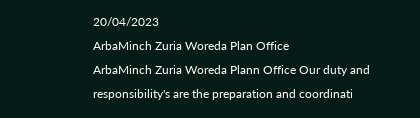20/04/2023
ArbaMinch Zuria Woreda Plan Office
ArbaMinch Zuria Woreda Plann Office Our duty and responsibility's are the preparation and coordinati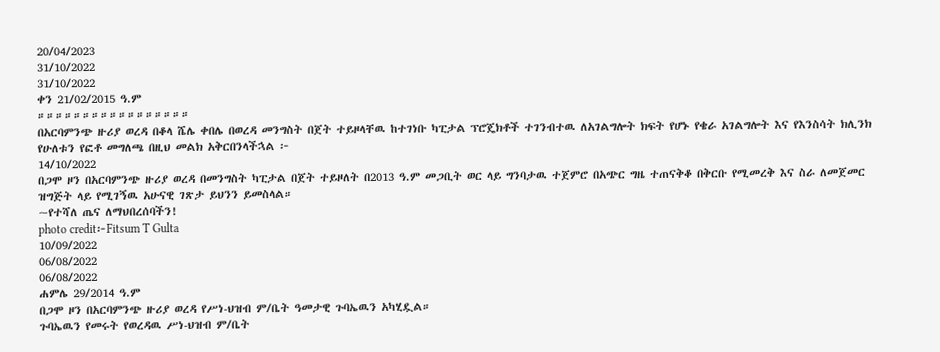20/04/2023
31/10/2022
31/10/2022
ቀን 21/02/2015 ዓ.ም
።።።።።።።።።።።።።።።።።
በአርባምንጭ ዙሪያ ወረዳ በቆላ ሼሌ ቀበሌ በወረዳ መንግስት በጀት ተይዞላቸዉ ከተገነቡ ካፒታል ፕሮጄክቶች ተገንብተዉ ለአገልግሎት ክፍት የሆኑ የቄራ አገልግሎት እና የእንስሳት ክሊንክ የሁለቱን የፎቶ መግለጫ በዚህ መልክ አቅርበንላችኋል ፦
14/10/2022
በጋሞ ዞን በአርባምንጭ ዙሪያ ወረዳ በመንግስት ካፒታል በጀት ተይዞለት በ2013 ዓ.ም መጋቢት ወር ላይ ግንባታዉ ተጀምሮ በአጭር ግዜ ተጠናቅቆ በቅርቡ የሚመረቅ እና ስራ ለመጀመር ዝግጅት ላይ የሚገኝዉ አሁናዊ ገጽታ ይህንን ይመስላል።
~የተሻለ ጤና ለማህበረሰባችን!
photo credit፦Fitsum T Gulta
10/09/2022
06/08/2022
06/08/2022
ሐምሌ 29/2014 ዓ.ም
በጋሞ ዞን በአርባምንጭ ዙሪያ ወረዳ የሥነ-ህዝብ ም/ቤት ዓመታዊ ጉባኤዉን አካሂዷል።
ጉባኤዉን የመሩት የወረዳዉ ሥነ-ህዝብ ም/ቤት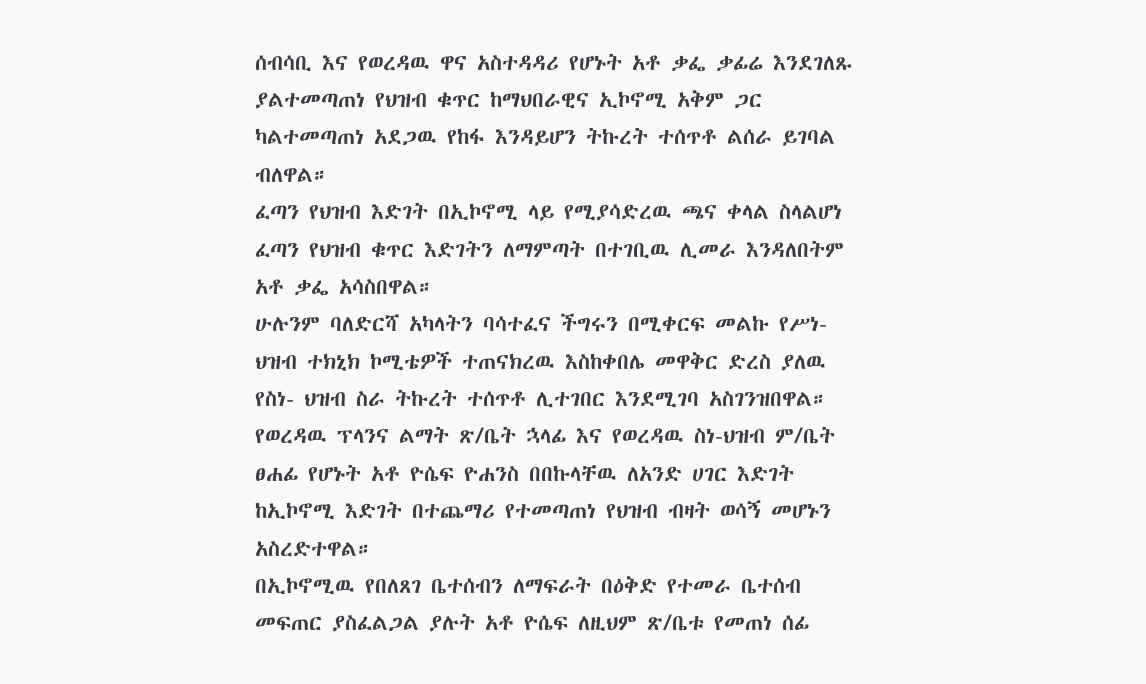ሰብሳቢ እና የወረዳዉ ዋና አስተዳዳሪ የሆኑት አቶ ቃፌ ቃፊሬ እንደገለጹ ያልተመጣጠነ የህዝብ ቁጥር ከማህበራዊና ኢኮኖሚ አቅም ጋር ካልተመጣጠነ አደጋዉ የከፋ እንዳይሆን ትኩረት ተሰጥቶ ልሰራ ይገባል ብለዋል።
ፈጣን የህዝብ እድገት በኢኮኖሚ ላይ የሚያሳድረዉ ጫና ቀላል ስላልሆነ ፈጣን የህዝብ ቁጥር እድገትን ለማምጣት በተገቢዉ ሊመራ እንዳለበትም አቶ ቃፌ አሳስበዋል።
ሁሉንም ባለድርሻ አካላትን ባሳተፈና ችግሩን በሚቀርፍ መልኩ የሥነ-ህዝብ ተክኒክ ኮሚቴዎች ተጠናክረዉ እስከቀበሌ መዋቅር ድረስ ያለዉ የስነ- ህዝብ ስራ ትኩረት ተሰጥቶ ሊተገበር እንደሚገባ አስገንዝበዋል።
የወረዳዉ ፕላንና ልማት ጽ/ቤት ኋላፊ እና የወረዳዉ ስነ-ህዝብ ም/ቤት ፀሐፊ የሆኑት አቶ ዮሴፍ ዮሐንስ በበኩላቸዉ ለአንድ ሀገር እድገት ከኢኮኖሚ እድገት በተጨማሪ የተመጣጠነ የህዝብ ብዛት ወሳኝ መሆኑን አስረድተዋል።
በኢኮኖሚዉ የበለጸገ ቤተሰብን ለማፍራት በዕቅድ የተመራ ቤተሰብ መፍጠር ያስፈልጋል ያሉት አቶ ዮሴፍ ለዚህም ጽ/ቤቱ የመጠነ ሰፊ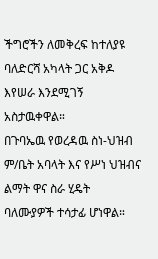ችግሮችን ለመቅረፍ ከተለያዩ ባለድርሻ አካላት ጋር አቅዶ እየሠራ እንደሚገኝ አስታዉቀዋል።
በጉባኤዉ የወረዳዉ ስነ-ህዝብ ም/ቤት አባላት እና የሥነ ህዝብና ልማት ዋና ስራ ሂዴት ባለሙያዎች ተሳታፊ ሆነዋል።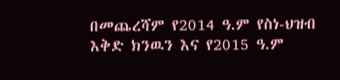በመጨረሻም የ2014 ዓ.ም የስነ-ህዝብ እቅድ ክንዉን እና የ2015 ዓ.ም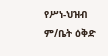የሥነ-ህዝብ ም/ቤት ዕቅድ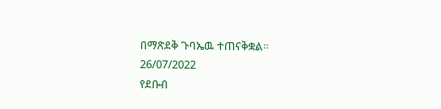በማጽደቅ ጉባኤዉ ተጠናቅቋል።
26/07/2022
የደቡብ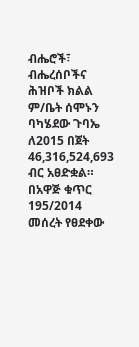ብሔሮች፣ ብሔረሰቦችና ሕዝቦች ክልል ም/ቤት ሰሞኑን ባካሄደው ጉባኤ ለ2015 በጀት 46,316,524,693 ብር አፀድቋል። በአዋጅ ቁጥር 195/2014 መሰረት የፀደቀው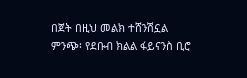በጀት በዚህ መልክ ተሸንሽኗል
ምንጭ፡ የደቡብ ክልል ፋይናንስ ቢሮ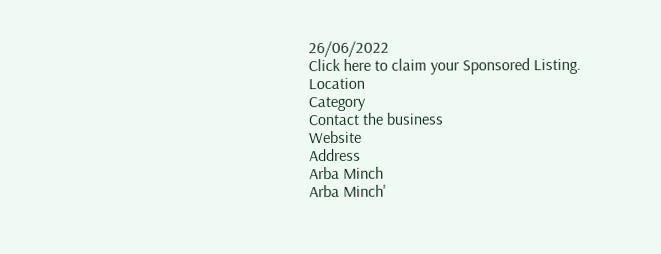26/06/2022
Click here to claim your Sponsored Listing.
Location
Category
Contact the business
Website
Address
Arba Minch
Arba Minch'